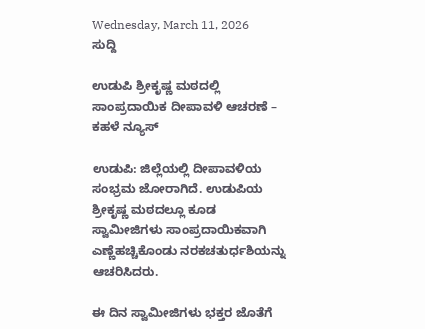Wednesday, March 11, 2026
ಸುದ್ದಿ

ಉಡುಪಿ ಶ್ರೀಕೃಷ್ಣ ಮಠದಲ್ಲಿ ಸಾಂಪ್ರದಾಯಿಕ ದೀಪಾವಳಿ ಆಚರಣೆ – ಕಹಳೆ ನ್ಯೂಸ್

ಉಡುಪಿ: ಜಿಲ್ಲೆಯಲ್ಲಿ ದೀಪಾವಳಿಯ ಸಂಭ್ರಮ ಜೋರಾಗಿದೆ. ಉಡುಪಿಯ ಶ್ರೀಕೃಷ್ಣ ಮಠದಲ್ಲೂ ಕೂಡ ಸ್ವಾಮೀಜಿಗಳು ಸಾಂಪ್ರದಾಯಿಕವಾಗಿ ಎಣ್ಣೆಹಚ್ಚಿಕೊಂಡು ನರಕಚತುರ್ಧಶಿಯನ್ನು ಆಚರಿಸಿದರು.

ಈ ದಿನ ಸ್ವಾಮೀಜಿಗಳು ಭಕ್ತರ ಜೊತೆಗೆ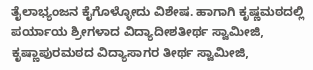ತೈಲಾಭ್ಯಂಜನ ಕೈಗೊಳ್ಳೋದು ವಿಶೇಷ. ಹಾಗಾಗಿ ಕೃಷ್ಣಮಠದಲ್ಲಿ ಪರ್ಯಾಯ ಶ್ರೀಗಳಾದ ವಿದ್ಯಾದೀಶತೀರ್ಥ ಸ್ವಾಮೀಜಿ, ಕೃಷ್ಣಾಪುರಮಠದ ವಿದ್ಯಾಸಾಗರ ತೀರ್ಥ ಸ್ವಾಮೀಜಿ,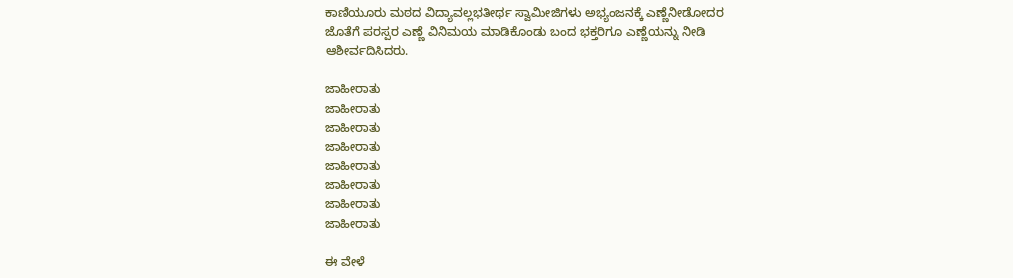ಕಾಣಿಯೂರು ಮಠದ ವಿದ್ಯಾವಲ್ಲಭತೀರ್ಥ ಸ್ವಾಮೀಜಿಗಳು ಅಭ್ಯಂಜನಕ್ಕೆ ಎಣ್ಣೆನೀಡೋದರ ಜೊತೆಗೆ ಪರಸ್ಪರ ಎಣ್ಣೆ ವಿನಿಮಯ ಮಾಡಿಕೊಂಡು ಬಂದ ಭಕ್ತರಿಗೂ ಎಣ್ಣೆಯನ್ನು ನೀಡಿ ಆಶೀರ್ವದಿಸಿದರು.

ಜಾಹೀರಾತು
ಜಾಹೀರಾತು
ಜಾಹೀರಾತು
ಜಾಹೀರಾತು
ಜಾಹೀರಾತು
ಜಾಹೀರಾತು
ಜಾಹೀರಾತು
ಜಾಹೀರಾತು

ಈ ವೇಳೆ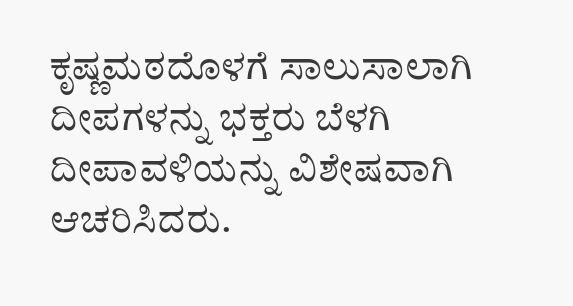ಕೃಷ್ಣಮಠದೊಳಗೆ ಸಾಲುಸಾಲಾಗಿ ದೀಪಗಳನ್ನು ಭಕ್ತರು ಬೆಳಗಿ ದೀಪಾವಳಿಯನ್ನು ವಿಶೇಷವಾಗಿ ಆಚರಿಸಿದರು.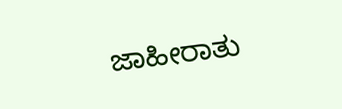ಜಾಹೀರಾತು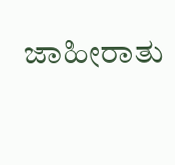ಜಾಹೀರಾತು